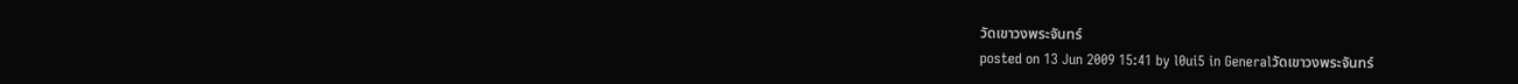วัดเขาวงพระจันทร์
posted on 13 Jun 2009 15:41 by l0ui5 in Generalวัดเขาวงพระจันทร์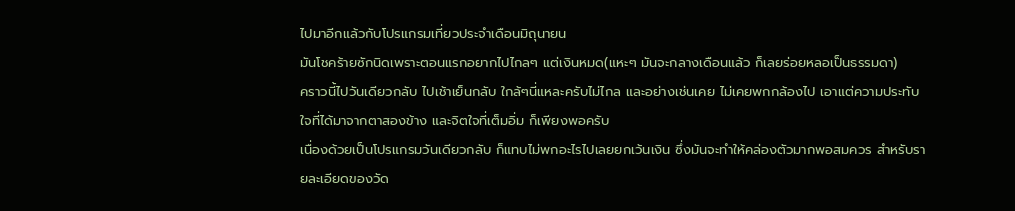ไปมาอีกแล้วกับโปรแกรมเที่ยวประจำเดือนมิถุนายน
มันโชคร้ายซักนิดเพราะตอนแรกอยากไปไกลๆ แต่เงินหมด(แหะๆ มันจะกลางเดือนแล้ว ก็เลยร่อยหลอเป็นธรรมดา)
คราวนี้ไปวันเดียวกลับ ไปเช้าเย็นกลับ ใกล้ๆนี่แหละครับไม่ไกล และอย่างเช่นเคย ไม่เคยพกกล้องไป เอาแต่ความประทับใจที่ได้มาจากตาสองข้าง และจิตใจที่เต็มอิ่ม ก็เพียงพอครับ
เนื่องด้วยเป็นโปรแกรมวันเดียวกลับ ก็แทบไม่พกอะไรไปเลยยกเว้นเงิน ซึ่งมันจะทำให้คล่องตัวมากพอสมควร สำหรับรายละเอียดของวัด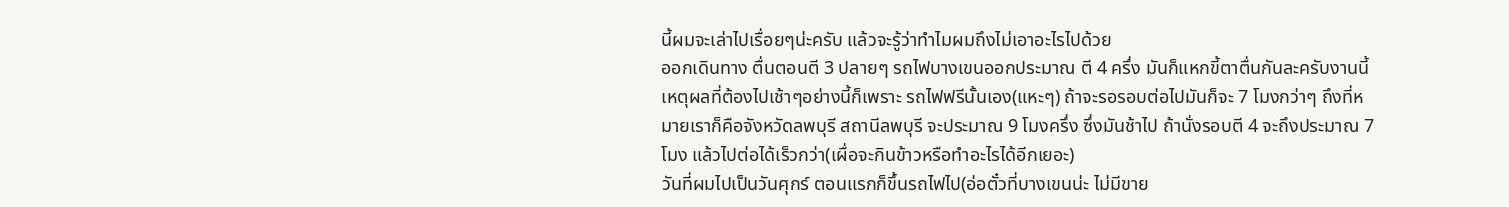นี้ผมจะเล่าไปเรื่อยๆน่ะครับ แล้วจะรู้ว่าทำไมผมถึงไม่เอาอะไรไปด้วย
ออกเดินทาง ตื่นตอนตี 3 ปลายๆ รถไฟบางเขนออกประมาณ ตี 4 ครึ่ง มันก็แหกขี้ตาตื่นกันละครับงานนี้ เหตุผลที่ต้องไปเช้าๆอย่างนี้ก็เพราะ รถไฟฟรีนั้นเอง(แหะๆ) ถ้าจะรอรอบต่อไปมันก็จะ 7 โมงกว่าๆ ถึงที่หมายเราก็คือจังหวัดลพบุรี สถานีลพบุรี จะประมาณ 9 โมงครึ่ง ซึ่งมันช้าไป ถ้านั่งรอบตี 4 จะถึงประมาณ 7 โมง แล้วไปต่อได้เร็วกว่า(เผื่อจะกินข้าวหรือทำอะไรได้อีกเยอะ)
วันที่ผมไปเป็นวันศุกร์ ตอนแรกก็ขึ้นรถไฟไป(อ่อตั๋วที่บางเขนน่ะ ไม่มีขาย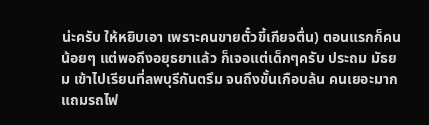น่ะครับ ให้หยิบเอา เพราะคนขายตั๋วขี้เกียจตื่น) ตอนแรกก็คนน้อยๆ แต่พอถึงอยุธยาแล้ว ก็เจอแต่เด็กๆครับ ประถม มัธยม เข้าไปเรียนที่ลพบุรีกันตรึม จนถึงขั้นเกือบล้น คนเยอะมาก แถมรถไฟ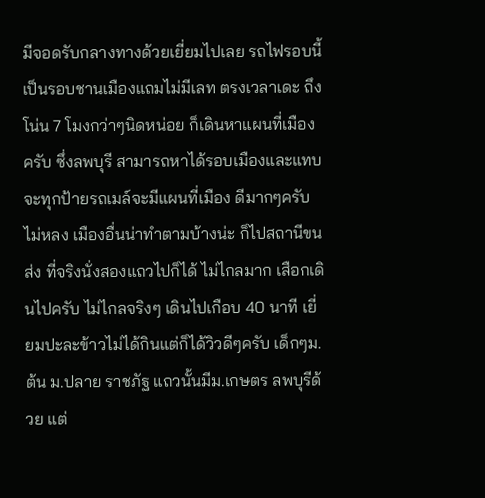มีจอดรับกลางทางด้วยเยี่ยมไปเลย รถไฟรอบนี้เป็นรอบชานเมืองแถมไม่มีเลท ตรงเวลาเดะ ถึงโน่น 7 โมงกว่าๆนิดหน่อย ก็เดินหาแผนที่เมืองครับ ซึ่งลพบุรี สามารถหาได้รอบเมืองและแทบจะทุกป้ายรถเมล์จะมีแผนที่เมือง ดีมากๆครับ ไม่หลง เมืองอื่นน่าทำตามบ้างน่ะ ก็ไปสถานีขนส่ง ที่จริงนั่งสองแถวไปก็ได้ ไม่ไกลมาก เสือกเดินไปครับ ไม่ไกลจริงๆ เดินไปเกือบ 40 นาที เยี่ยมปะละข้าวไม่ได้กินแต่ก็ได้วิวดีๆครับ เด็กๆม.ต้น ม.ปลาย ราชภัฐ แถวนั้นมีม.เกษตร ลพบุรีด้วย แต่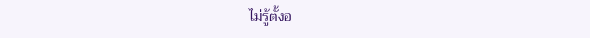ไม่รู้ตั้งอ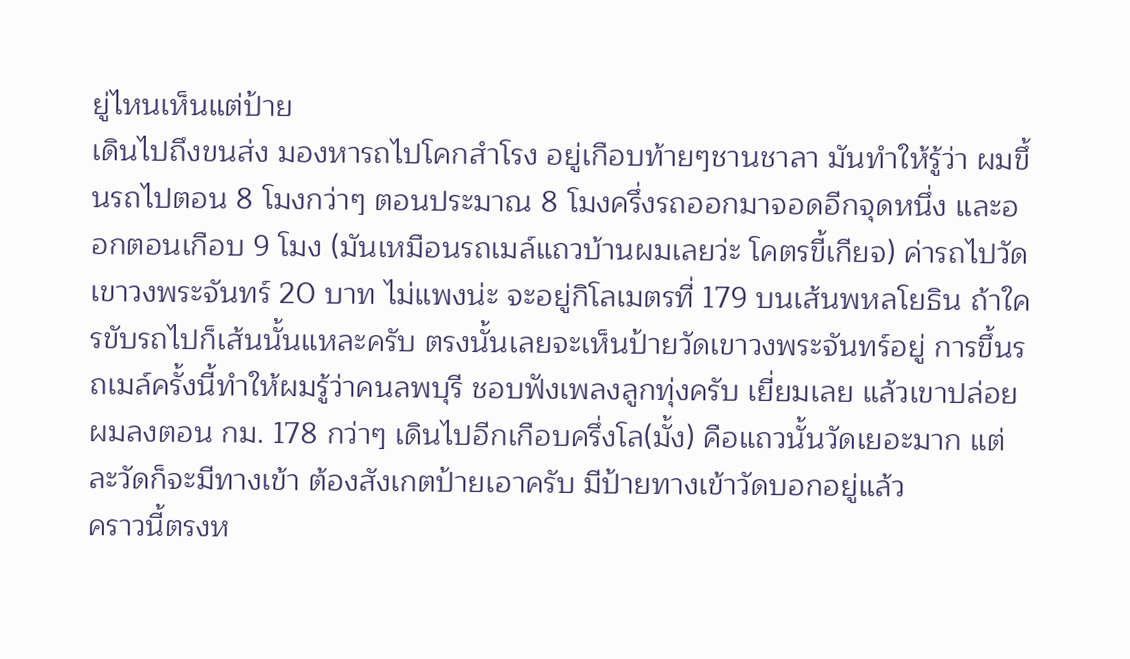ยู่ไหนเห็นแต่ป้าย
เดินไปถึงขนส่ง มองหารถไปโคกสำโรง อยู่เกือบท้ายๆชานชาลา มันทำให้รู้ว่า ผมขึ้นรถไปตอน 8 โมงกว่าๆ ตอนประมาณ 8 โมงครึ่งรถออกมาจอดอีกจุดหนึ่ง และออกตอนเกือบ 9 โมง (มันเหมือนรถเมล์แถวบ้านผมเลยว่ะ โคตรขี้เกียจ) ค่ารถไปวัดเขาวงพระจันทร์ 20 บาท ไม่แพงน่ะ จะอยู่กิโลเมตรที่ 179 บนเส้นพหลโยธิน ถ้าใครขับรถไปก็เส้นนั้นแหละครับ ตรงนั้นเลยจะเห็นป้ายวัดเขาวงพระจันทร์อยู่ การขึ้นรถเมล์ครั้งนี้ทำให้ผมรู้ว่าคนลพบุรี ชอบฟังเพลงลูกทุ่งครับ เยี่ยมเลย แล้วเขาปล่อยผมลงตอน กม. 178 กว่าๆ เดินไปอีกเกือบครึ่งโล(มั้ง) คือแถวนั้นวัดเยอะมาก แต่ละวัดก็จะมีทางเข้า ต้องสังเกตป้ายเอาครับ มีป้ายทางเข้าวัดบอกอยู่แล้ว
คราวนี้ตรงห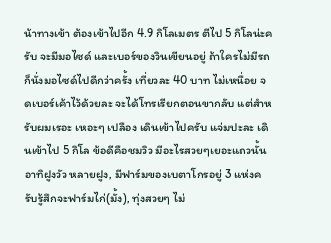น้าทางเข้า ต้องเข้าไปอีก 4.9 กิโลเมตร ตีไป 5 กิโลน่ะครับ จะมีมอไซด์ และเบอร์ของวินเขียนอยู่ ถ้าใครไม่มีรถก็นั่งมอไซด์ไปดีกว่าครั้ง เที่ยวละ 40 บาท ไม่เหนื่อย จดเบอร์เค้าไว้ด้วยละ จะได้โทรเรียกตอนขากลับ แต่สำหรับผมเรอะ เหอะๆ เปลือง เดินเข้าไปครับ แจ่มปะละ เดินเข้าไป 5 กิโล ข้อดีคือชมวิว มีอะไรสวยๆเยอะแถวนั้น อาทิฝูงวัว หลายฝูง, มีฟาร์มของเบตาโกรอยู่ 3 แห่งครับรู้สึกจะฟาร์มไก่(มั้ง), ทุ่งสวยๆ ไม่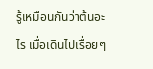รู้เหมือนกันว่าต้นอะไร เมื่อเดินไปเรื่อยๆ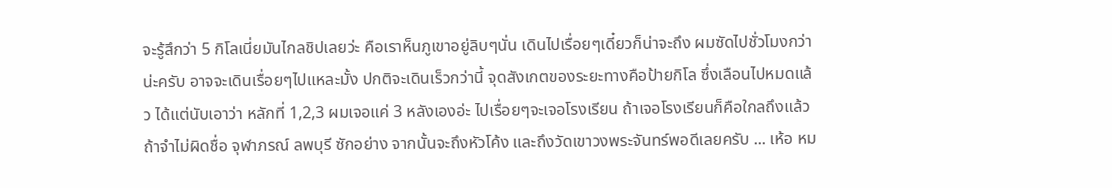จะรู้สึกว่า 5 กิโลเนี่ยมันไกลชิปเลยว่ะ คือเราห็นภูเขาอยู่ลิบๆนั่น เดินไปเรื่อยๆเดี๋ยวก็น่าจะถึง ผมซัดไปชั่วโมงกว่าน่ะครับ อาจจะเดินเรื่อยๆไปแหละมั้ง ปกติจะเดินเร็วกว่านี้ จุดสังเกตของระยะทางคือป้ายกิโล ซึ่งเลือนไปหมดแล้ว ได้แต่นับเอาว่า หลักที่ 1,2,3 ผมเจอแค่ 3 หลังเองอ่ะ ไปเรื่อยๆจะเจอโรงเรียน ถ้าเจอโรงเรียนก็คือใกลถึงแล้ว ถ้าจำไม่ผิดชื่อ จุฬาภรณ์ ลพบุรี ซักอย่าง จากนั้นจะถึงหัวโค้ง และถึงวัดเขาวงพระจันทร์พอดีเลยครับ ... เห้อ หม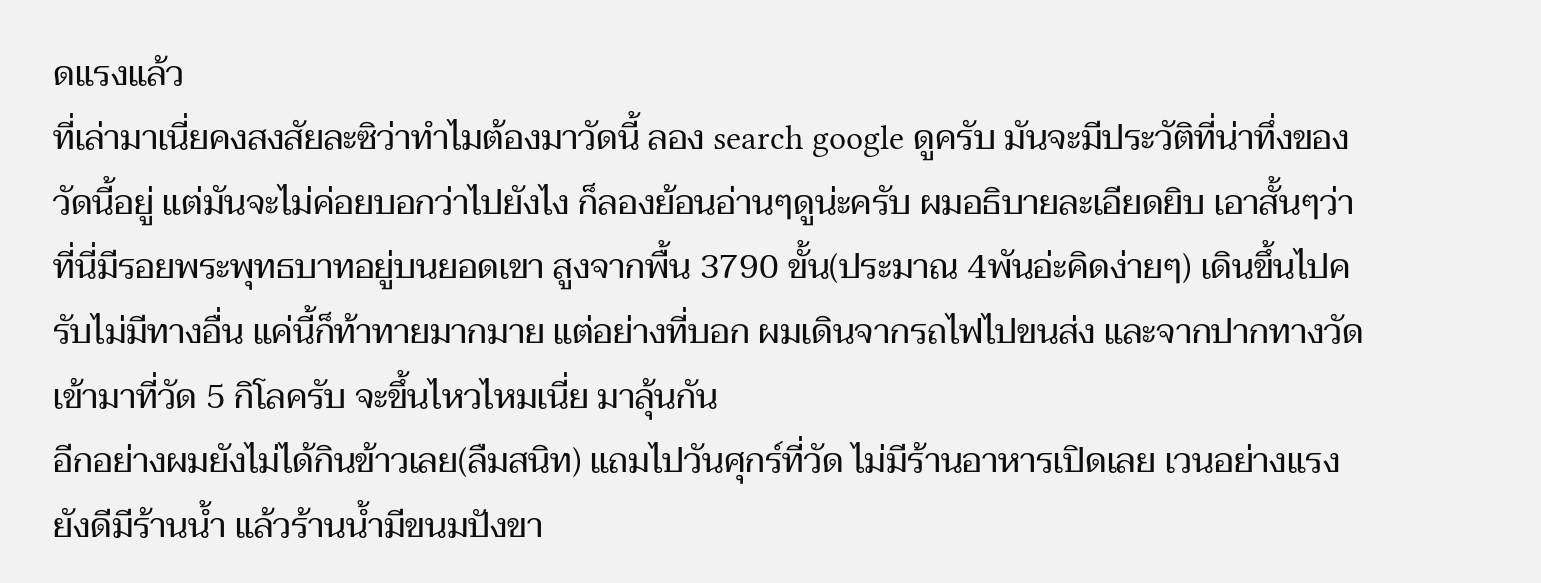ดแรงแล้ว
ที่เล่ามาเนี่ยคงสงสัยละซิว่าทำไมต้องมาวัดนี้ ลอง search google ดูครับ มันจะมีประวัติที่น่าทึ่งของวัดนี้อยู่ แต่มันจะไม่ค่อยบอกว่าไปยังไง ก็ลองย้อนอ่านๆดูน่ะครับ ผมอธิบายละเอียดยิบ เอาสั้นๆว่า ที่นี่มีรอยพระพุทธบาทอยู่บนยอดเขา สูงจากพื้น 3790 ขั้น(ประมาณ 4พันอ่ะคิดง่ายๆ) เดินขึ้นไปครับไม่มีทางอื่น แค่นี้ก็ท้าทายมากมาย แต่อย่างที่บอก ผมเดินจากรถไฟไปขนส่ง และจากปากทางวัดเข้ามาที่วัด 5 กิโลครับ จะขึ้นไหวไหมเนี่ย มาลุ้นกัน
อีกอย่างผมยังไม่ได้กินข้าวเลย(ลืมสนิท) แถมไปวันศุกร์ที่วัด ไม่มีร้านอาหารเปิดเลย เวนอย่างแรง ยังดีมีร้านน้ำ แล้วร้านน้ำมีขนมปังขา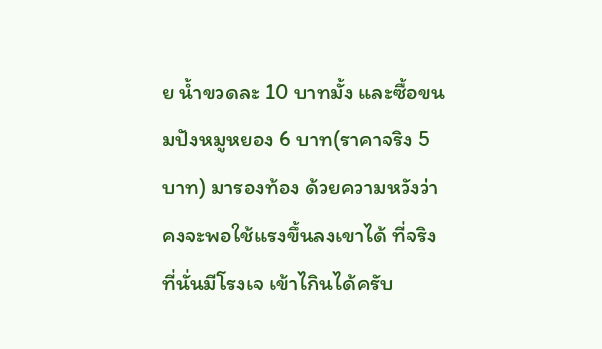ย น้ำขวดละ 10 บาทมั้ง และซื้อขนมปังหมูหยอง 6 บาท(ราคาจริง 5 บาท) มารองท้อง ด้วยความหวังว่าคงจะพอใช้แรงขึ้นลงเขาได้ ที่จริงที่นั่นมีโรงเจ เข้าไกินได้ครับ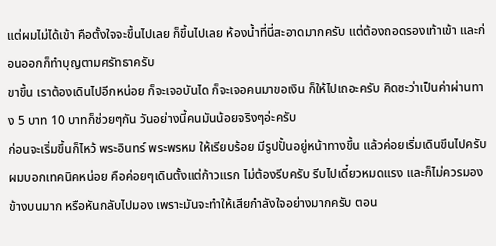แต่ผมไม่ได้เข้า คือตั้งใจจะขึ้นไปเลย ก็ขึ้นไปเลย ห้องน้ำที่นี่สะอาดมากครับ แต่ต้องถอดรองเท้าเข้า และก่อนออกก็ทำบุญตามศรัทธาครับ
ขาขึ้น เราต้องเดินไปอีกหน่อย ก็จะเจอบันได ก็จะเจอคนมาขอเงิน ก็ให้ไปเถอะครับ คิดซะว่าเป็นค่าผ่านทาง 5 บาท 10 บาทก็ช่วยๆกัน วันอย่างนี้คนมันน้อยจริงๆอ่ะครับ
ก่อนจะเริ่มขึ้นก็ไหว้ พระอินทร์ พระพรหม ให้เรียบร้อย มีรูปปั้นอยู่หน้าทางขึ้น แล้วค่อยเริ่มเดินขึนไปครับ ผมบอกเทคนิคหน่อย คือค่อยๆเดินตั้งแต่ก้าวแรก ไม่ต้องรีบครับ รีบไปเดี๋ยวหมดแรง และก็ไม่ควรมองข้างบนมาก หรือหันกลับไปมอง เพราะมันจะทำให้เสียกำลังใจอย่างมากครับ ตอน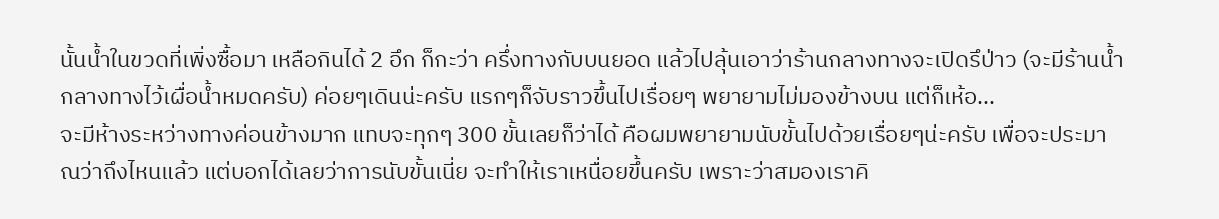นั้นน้ำในขวดที่เพิ่งซื้อมา เหลือกินได้ 2 อึก ก็กะว่า ครึ่งทางกับบนยอด แล้วไปลุ้นเอาว่าร้านกลางทางจะเปิดรึป่าว (จะมีร้านน้ำกลางทางไว้เผื่อน้ำหมดครับ) ค่อยๆเดินน่ะครับ แรกๆก็จับราวขึ้นไปเรื่อยๆ พยายามไม่มองข้างบน แต่ก็เห้อ...
จะมีห้างระหว่างทางค่อนข้างมาก แทบจะทุกๆ 300 ขั้นเลยก็ว่าได้ คือผมพยายามนับขั้นไปด้วยเรื่อยๆน่ะครับ เพื่อจะประมาณว่าถึงไหนแล้ว แต่บอกได้เลยว่าการนับขั้นเนี่ย จะทำให้เราเหนื่อยขึ้นครับ เพราะว่าสมองเราคิ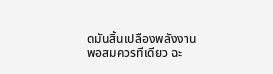ดมันสิ้นเปลืองพลังงานพอสมควรทีเดียว ฉะ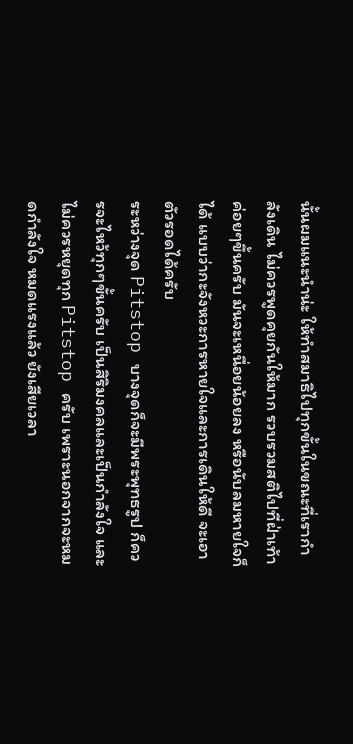นั้นผมแนะนำน่ะ ให้ทำสมาธิไปทุกขั้นในขณะที่เรากำลังเดิน ไม่ควรพูดคุยกันให้มาก รวบรวมสติไปที่ฝ่าเท้า ค่อยๆขึ้นครับ มันจะเหนื่อยน้อยลง หรือนับลมหายใจก็ได้ แบบว่ากะจังหวะการหายใจและการเดินให้ดี จะเอาตัวรอดได้ครับ
ระหว่างจุด Pitstop บางจุดก็จะมีพระพุทธรูป ก็ควรจะไหว้ทุกๆขั้นครับ เป็นสิริมงคลและเป็นกำลังใจ และไม่ควรหยุดทุก Pitstop ครับ เพราะนอกจากจะหมดกำลังใจ หมดแรงแล้ว ยังเสียเวลา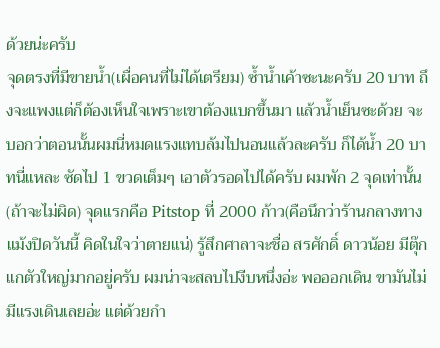ด้วยน่ะครับ
จุดตรงที่มีขายน้ำ(เผื่อคนที่ไม่ได้เตรียม) ซ้ำน้ำเค้าซะนะครับ 20 บาท ถึงจะแพงแต่ก็ต้องเห็นใจเพราะเขาต้องแบกขึ้นมา แล้วน้ำเย็นซะด้วย จะบอกว่าตอนนั้นผมนี่หมดแรงแทบล้มไปนอนแล้วละครับ ก็ได้น้ำ 20 บาทนี่แหละ ซัดไป 1 ขวดเต็มๆ เอาตัวรอดไปได้ครับ ผมพัก 2 จุดเท่านั้น(ถ้าจะไม่ผิด) จุดแรกคือ Pitstop ที่ 2000 ก้าว(คือนึกว่าร้านกลางทางแม้งปิดวันนี้ คิดในใจว่าตายแน่) รู้สึกศาลาจะชื่อ สรศักดิ์ ดาวน้อย มีตุ๊กแกตัวใหญ่มากอยู่ครับ ผมน่าจะสลบไปงีบหนึ่งอ่ะ พอออกเดิน ขามันไม่มีแรงเดินเลยอ่ะ แต่ด้วยกำ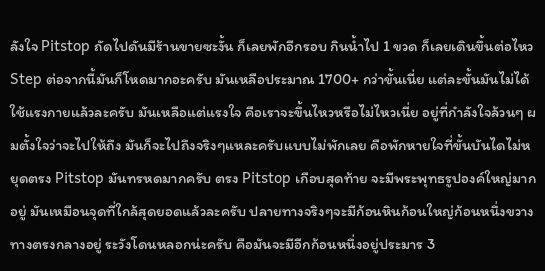ลังใจ Pitstop ถัดไปดันมีร้านขายซะงั้น ก็เลยพักอีกรอบ กินน้ำไป 1 ขวด ก็เลยเดินขึ้นต่อไหว
Step ต่อจากนี้มันก็โหดมากอะครับ มันเหลือประมาณ 1700+ กว่าขั้นเนี่ย แต่ละขั้นมันไม่ได้ใช้แรงกายแล้วละครับ มันเหลือแต่แรงใจ คือเราจะขึ้นไหวหรือไม่ไหวเนี่ย อยู่ที่กำลังใจล้วนๆ ผมตั้งใจว่าจะไปให้ถึง มันก็จะไปถึงจริงๆแหละครับแบบไม่พักเลย คือพักหายใจที่ขั้นบันไดไม่หยุดตรง Pitstop มันทรหดมากครับ ตรง Pitstop เกือบสุดท้าย จะมีพระพุทธรูปองค์ใหญ่มากอยู่ มันเหมือนจุดที่ใกล้สุดยอดแล้วละครับ ปลายทางจริงๆจะมีก้อนหินก้อนใหญ่ก้อนหนึ่งขวางทางตรงกลางอยู่ ระวังโดนหลอกน่ะครับ คือมันจะมีอีกก้อนหนึ่งอยู่ประมาร 3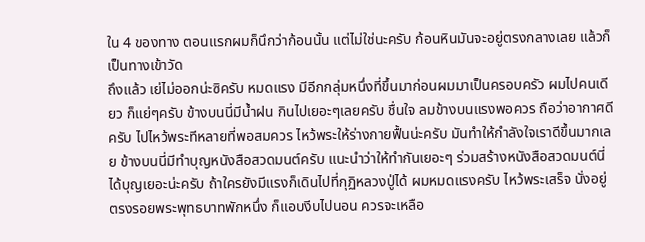ใน 4 ของทาง ตอนแรกผมก็นึกว่าก้อนนั้น แต่ไม่ใช่นะครับ ก้อนหินมันจะอยู่ตรงกลางเลย แล้วก็เป็นทางเข้าวัด
ถึงแล้ว เย่ไม่ออกน่ะซิครับ หมดแรง มีอีกกลุ่มหนึ่งที่ขึ้นมาก่อนผมมาเป็นครอบครัว ผมไปคนเดียว ก็แย่ๆครับ ข้างบนนี่มีน้ำฝน กินไปเยอะๆเลยครับ ชื่นใจ ลมข้างบนแรงพอควร ถือว่าอากาศดีครับ ไปไหว้พระทีหลายที่พอสมควร ไหว้พระให้ร่างกายฟื้นน่ะครับ มันทำให้กำลังใจเราดีขึ้นมากเลย ข้างบนนี่มีทำบุญหนังสือสวดมนต์ครับ แนะนำว่าให้ทำกันเยอะๆ ร่วมสร้างหนังสือสวดมนต์นี่ได้บุญเยอะน่ะครับ ถ้าใครยังมีแรงก็เดินไปที่กุฏิหลวงปู่ได้ ผมหมดแรงครับ ไหว้พระเสร็จ นั่งอยู่ตรงรอยพระพุทธบาทพักหนึ่ง ก็แอบงีบไปนอน ควรจะเหลือ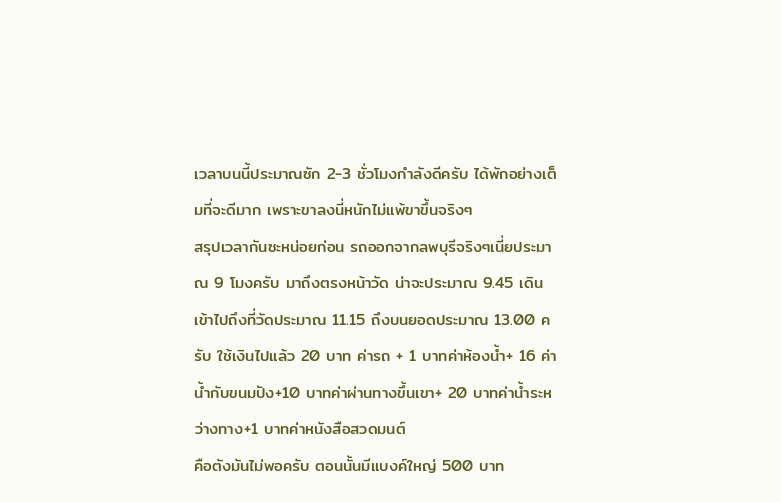เวลาบนนี้ประมาณซัก 2-3 ชั่วโมงกำลังดีครับ ได้พักอย่างเต็มที่จะดีมาก เพราะขาลงนี่หนักไม่แพ้ขาขึ้นจริงๆ
สรุปเวลากันซะหน่อยก่อน รถออกจากลพบุรีจริงๆเนี่ยประมาณ 9 โมงครับ มาถึงตรงหน้าวัด น่าจะประมาณ 9.45 เดินเข้าไปถึงที่วัดประมาณ 11.15 ถึงบนยอดประมาณ 13.00 ครับ ใช้เงินไปแล้ว 20 บาท ค่ารถ + 1 บาทค่าห้องน้ำ+ 16 ค่าน้ำกับขนมปัง+10 บาทค่าผ่านทางขึ้นเขา+ 20 บาทค่าน้ำระหว่างทาง+1 บาทค่าหนังสือสวดมนต์
คือตังมันไม่พอครับ ตอนนั้นมีแบงค์ใหญ่ 500 บาท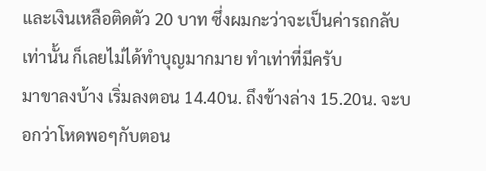และเงินเหลือติดตัว 20 บาท ซึ่งผมกะว่าจะเป็นค่ารถกลับเท่านั้น ก็เลยไม่ได้ทำบุญมากมาย ทำเท่าที่มีครับ
มาขาลงบ้าง เริ่มลงตอน 14.40น. ถึงข้างล่าง 15.20น. จะบอกว่าโหดพอๆกับตอน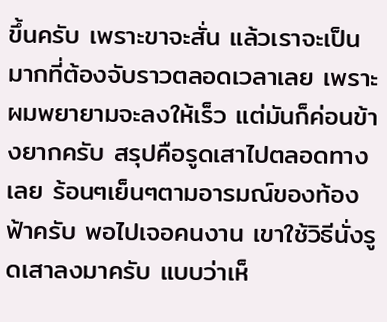ขึ้นครับ เพราะขาจะสั่น แล้วเราจะเป็นมากที่ต้องจับราวตลอดเวลาเลย เพราะผมพยายามจะลงให้เร็ว แต่มันก็ค่อนข้างยากครับ สรุปคือรูดเสาไปตลอดทางเลย ร้อนๆเย็นๆตามอารมณ์ของท้องฟ้าครับ พอไปเจอคนงาน เขาใช้วิธีนั่งรูดเสาลงมาครับ แบบว่าเห็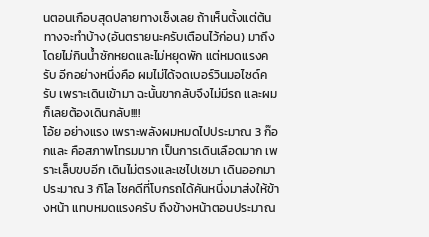นตอนเกือบสุดปลายทางเซ็งเลย ถ้าเห็นตั้งแต่ต้นทางจะทำบ้าง(อันตรายนะครับเตือนไว้ก่อน) มาถึงโดยไม่กินน้ำซักหยดและไม่หยุดพัก แต่หมดแรงครับ อีกอย่างหนึ่งคือ ผมไม่ได้จดเบอร์วินมอไซด์ครับ เพราะเดินเข้ามา ฉะนั้นขากลับจึงไม่มีรถ และผมก็เลยต้องเดินกลับ!!!!
โอ้ย อย่างแรง เพราะพลังผมหมดไปประมาณ 3 ก๊อกและ คือสภาพโทรมมาก เป็นการเดินเลือดมาก เพราะเล็บขบอีก เดินไม่ตรงและเซไปเซมา เดินออกมาประมาณ 3 กิโล โชคดีที่โบกรถได้คันหนึ่งมาส่งให้ข้างหน้า แทบหมดแรงครับ ถึงข้างหน้าตอนประมาณ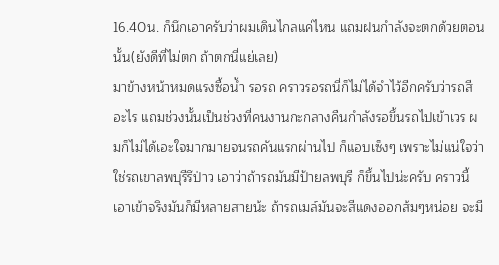16.40น. ก็นึกเอาครับว่าผมเดินไกลแค่ไหน แถมฝนกำลังจะตกด้วยตอนนั้น(ยังดีที่ไม่ตก ถ้าตกนี่แย่เลย)
มาข้างหน้าหมดแรงซื้อน้ำ รอรถ คราวรอรถนี่ก็ไม่ได้จำไว้อีกครับว่ารถสีอะไร แถมช่วงนั้นเป็นช่วงที่คนงานกะกลางคืนกำลังรอขึ้นรถไปเข้าเวร ผมก็ไม่ได้เอะใจมากมายจนรถคันแรกผ่านไป ก็แอบเซ็งๆ เพราะไม่แน่ใจว่าใช่รถเขาลพบุรีรึป่าว เอาว่าถ้ารถมันมีป้ายลพบุรี ก็ขึ้นไปน่ะครับ คราวนี้เอาเข้าจริงมันก็มีหลายสายน้ะ ถ้ารถเมล์มันจะสีแดงออกส้มๆหน่อย จะมี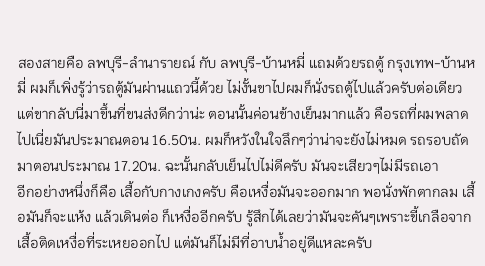สองสายคือ ลพบุรี-ลำนารายณ์ กับ ลพบุรี-บ้านหมี่ แถมด้วยรถตู้ กรุงเทพ-บ้านหมี่ ผมก็เพิ่งรู้ว่ารถตู้มันผ่านแถวนี้ด้วย ไม่งั้นขาไปผมก็นั่งรถตู้ไปแล้วครับต่อเดียว แต่ขากลับนี่มาขึ้นที่ขนส่งดีกว่าน่ะ ตอนนั้นค่อนข้างเย็นมากแล้ว คือรถที่ผมพลาดไปเนี่ยมันประมาณตอน 16.50น. ผมก็หวังในใจลึกๆว่าน่าจะยังไม่หมด รถรอบถัดมาตอนประมาณ 17.20น. ฉะนั้นกลับเย็นไปไม่ดีครับ มันจะเสียวๆไม่มีรถเอา
อีกอย่างหนึ่งก็คือ เสื้อกับกางเกงครับ คือเหงื่อมันจะออกมาก พอนั่งพักตากลม เสื้อมันก็จะแห้ง แล้วเดินต่อ ก็เหงื่ออีกครับ รู้สึกได้เลยว่ามันจะคันๆเพราะขี้เกลือจากเสื้อติดเหงื่อที่ระเหยออกไป แต่มันก็ไม่มีที่อาบน้ำอยู่ดีแหละครับ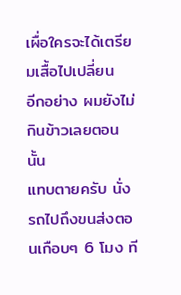เผื่อใครจะได้เตรียมเสื้อไปเปลี่ยน
อีกอย่าง ผมยังไม่กินข้าวเลยตอนนั้น
แทบตายครับ นั่งรถไปถึงขนส่งตอนเกือบๆ 6 โมง ที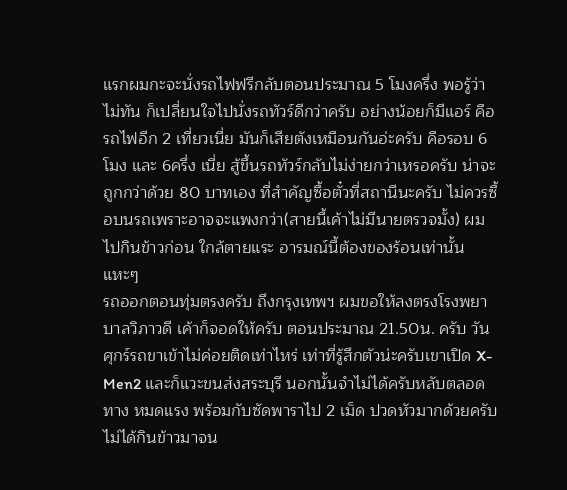แรกผมกะจะนั่งรถไฟฟรีกลับตอนประมาณ 5 โมงครึ่ง พอรู้ว่าไม่ทัน ก็เปลี่ยนใจไปนั่งรถทัวร์ดีกว่าครับ อย่างน้อยก็มีแอร์ คือรถไฟอีก 2 เที่ยวเนี่ย มันก็เสียตังเหมือนกันอ่ะครับ คือรอบ 6 โมง และ 6ครึ่ง เนี่ย สู้ขึ้นรถทัวร์กลับไม่ง่ายกว่าเหรอครับ น่าจะถูกกว่าด้วย 80 บาทเอง ที่สำคัญซื้อตั๋วที่สถานีนะครับ ไม่ควรซื้อบนรถเพราะอาจจะแพงกว่า(สายนี้เค้าไม่มีนายตรวจมั้ง) ผมไปกินข้าวก่อน ใกล้ตายแระ อารมณ์นี้ต้องของร้อนเท่านั้นแหะๆ
รถออกตอนทุ่มตรงครับ ถึงกรุงเทพฯ ผมขอให้ลงตรงโรงพยาบาลวิภาวดี เค้าก็จอดให้ครับ ตอนประมาณ 21.50น. ครับ วันศุกร์รถขาเข้าไม่ค่อยติดเท่าไหร่ เท่าที่รู้สึกตัวน่ะครับเขาเปิด X-Men2 และก็แวะขนส่งสระบุรี นอกนั้นจำไม่ได้ครับหลับตลอดทาง หมดแรง พร้อมกับซัดพาราไป 2 เม็ด ปวดหัวมากด้วยครับ ไม่ได้กินข้าวมาจน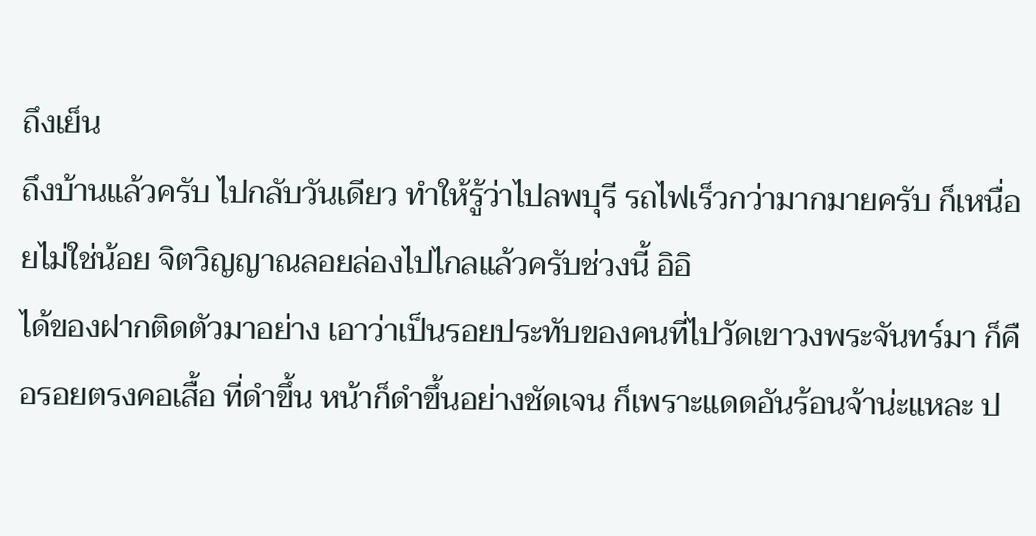ถึงเย็น
ถึงบ้านแล้วครับ ไปกลับวันเดียว ทำให้รู้ว่าไปลพบุรี รถไฟเร็วกว่ามากมายครับ ก็เหนื่อยไม่ใช่น้อย จิตวิญญาณลอยล่องไปไกลแล้วครับช่วงนี้ อิอิ
ได้ของฝากติดตัวมาอย่าง เอาว่าเป็นรอยประทับของคนที่ไปวัดเขาวงพระจันทร์มา ก็คือรอยตรงคอเสื้อ ที่ดำขึ้น หน้าก็ดำขึ้นอย่างชัดเจน ก็เพราะแดดอันร้อนจ้าน่ะแหละ ป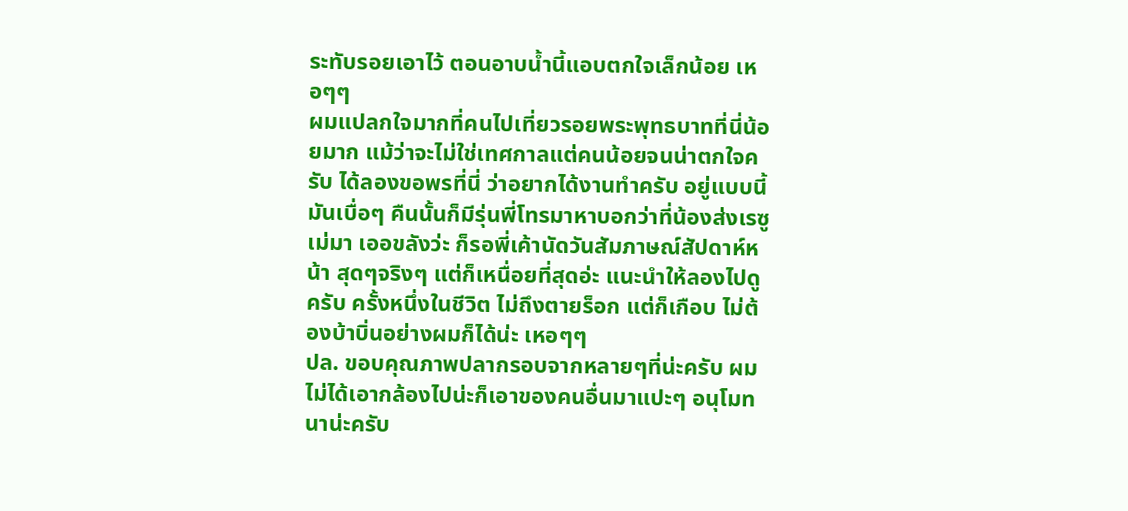ระทับรอยเอาไว้ ตอนอาบน้ำนี้แอบตกใจเล็กน้อย เหอๆๆ
ผมแปลกใจมากที่คนไปเที่ยวรอยพระพุทธบาทที่นี่น้อยมาก แม้ว่าจะไม่ใช่เทศกาลแต่คนน้อยจนน่าตกใจครับ ได้ลองขอพรที่นี่ ว่าอยากได้งานทำครับ อยู่แบบนี้มันเบื่อๆ คืนนั้นก็มีรุ่นพี่โทรมาหาบอกว่าที่น้องส่งเรซูเม่มา เออขลังว่ะ ก็รอพี่เค้านัดวันสัมภาษณ์สัปดาห์หน้า สุดๆจริงๆ แต่ก็เหนื่อยที่สุดอ่ะ แนะนำให้ลองไปดูครับ ครั้งหนึ่งในชีวิต ไม่ถึงตายร็อก แต่ก็เกือบ ไม่ต้องบ้าบิ่นอย่างผมก็ได้น่ะ เหอๆๆ
ปล. ขอบคุณภาพปลากรอบจากหลายๆที่น่ะครับ ผมไม่ได้เอากล้องไปน่ะก็เอาของคนอื่นมาแปะๆ อนุโมทนาน่ะครับ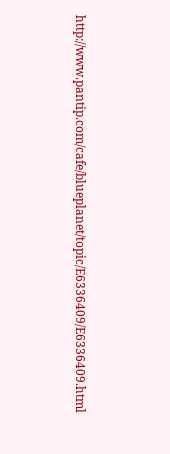http://www.pantip.com/cafe/blueplanet/topic/E6336409/E6336409.html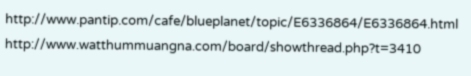http://www.pantip.com/cafe/blueplanet/topic/E6336864/E6336864.html
http://www.watthummuangna.com/board/showthread.php?t=3410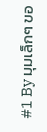#1 By มุมเล็กๆ ขอ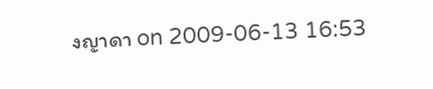งญาดา on 2009-06-13 16:53